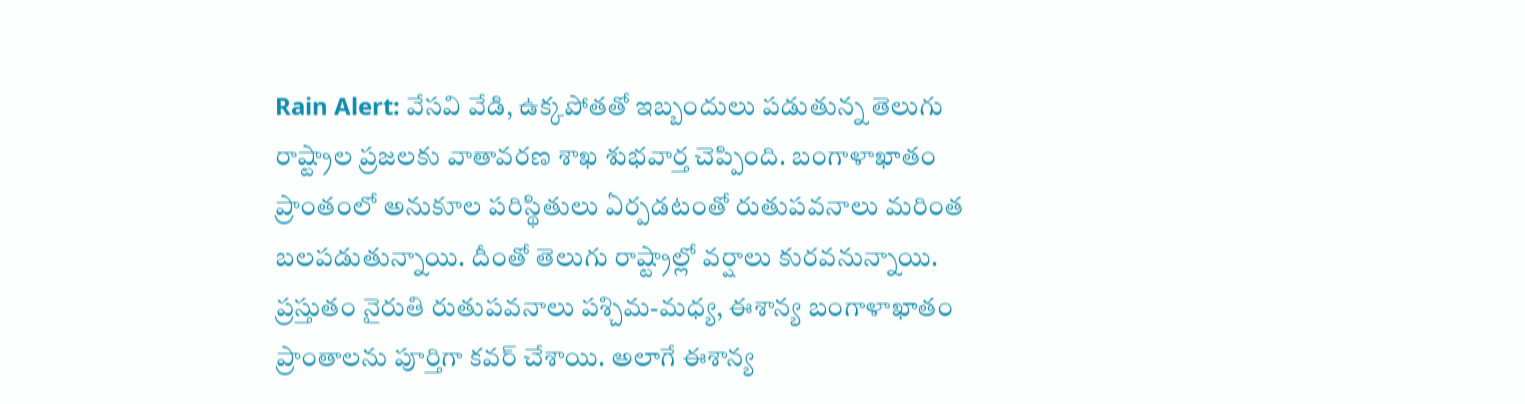Rain Alert: వేసవి వేడి, ఉక్కపోతతో ఇబ్బందులు పడుతున్న తెలుగు రాష్ట్రాల ప్రజలకు వాతావరణ శాఖ శుభవార్త చెప్పింది. బంగాళాఖాతం ప్రాంతంలో అనుకూల పరిస్థితులు ఏర్పడటంతో రుతుపవనాలు మరింత బలపడుతున్నాయి. దీంతో తెలుగు రాష్ట్రాల్లో వర్షాలు కురవనున్నాయి.
ప్రస్తుతం నైరుతి రుతుపవనాలు పశ్చిమ-మధ్య, ఈశాన్య బంగాళాఖాతం ప్రాంతాలను పూర్తిగా కవర్ చేశాయి. అలాగే ఈశాన్య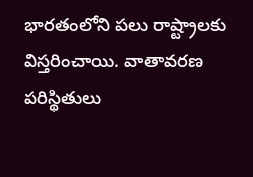భారతంలోని పలు రాష్ట్రాలకు విస్తరించాయి. వాతావరణ పరిస్థితులు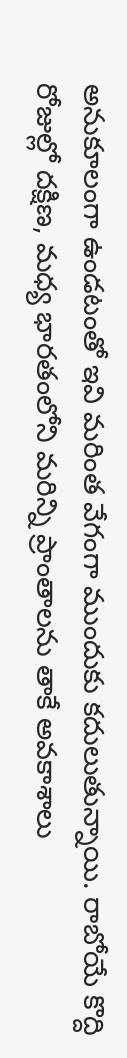అనుకూలంగా ఉండటంతో ఇవి మరింత వేగంగా ముందుకు కదులుతున్నాయి. రాబోయే కొద్ది రోజుల్లో దక్షిణ, మధ్య భారతంలోని మరిన్ని ప్రాంతాలను తాకే అవకాశాలు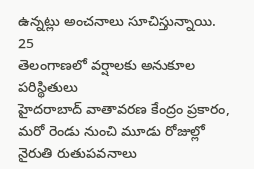ఉన్నట్లు అంచనాలు సూచిస్తున్నాయి.
25
తెలంగాణలో వర్షాలకు అనుకూల పరిస్థితులు
హైదరాబాద్ వాతావరణ కేంద్రం ప్రకారం, మరో రెండు నుంచి మూడు రోజుల్లో నైరుతి రుతుపవనాలు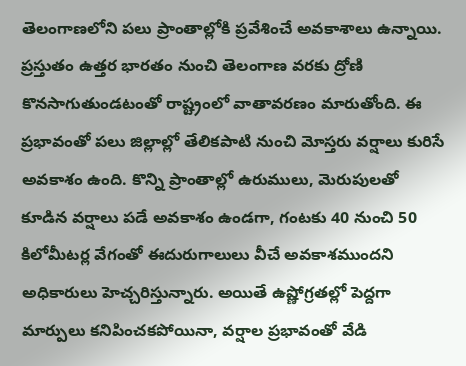తెలంగాణలోని పలు ప్రాంతాల్లోకి ప్రవేశించే అవకాశాలు ఉన్నాయి. ప్రస్తుతం ఉత్తర భారతం నుంచి తెలంగాణ వరకు ద్రోణి కొనసాగుతుండటంతో రాష్ట్రంలో వాతావరణం మారుతోంది. ఈ ప్రభావంతో పలు జిల్లాల్లో తేలికపాటి నుంచి మోస్తరు వర్షాలు కురిసే అవకాశం ఉంది. కొన్ని ప్రాంతాల్లో ఉరుములు, మెరుపులతో కూడిన వర్షాలు పడే అవకాశం ఉండగా, గంటకు 40 నుంచి 50 కిలోమీటర్ల వేగంతో ఈదురుగాలులు వీచే అవకాశముందని అధికారులు హెచ్చరిస్తున్నారు. అయితే ఉష్ణోగ్రతల్లో పెద్దగా మార్పులు కనిపించకపోయినా, వర్షాల ప్రభావంతో వేడి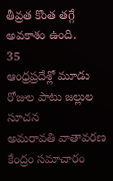తీవ్రత కొంత తగ్గే అవకాశం ఉంది.
35
ఆంధ్రప్రదేశ్లో మూడు రోజుల పాటు జల్లుల సూచన
అమరావతి వాతావరణ కేంద్రం సమాచారం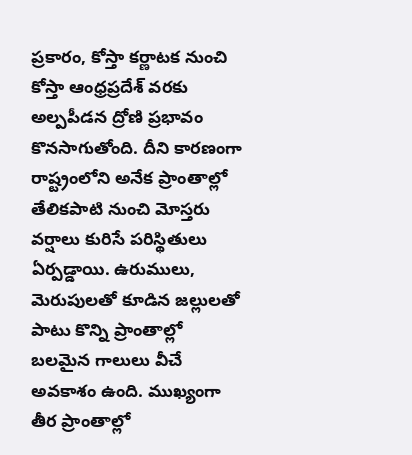ప్రకారం, కోస్తా కర్ణాటక నుంచి కోస్తా ఆంధ్రప్రదేశ్ వరకు అల్పపీడన ద్రోణి ప్రభావం కొనసాగుతోంది. దీని కారణంగా రాష్ట్రంలోని అనేక ప్రాంతాల్లో తేలికపాటి నుంచి మోస్తరు వర్షాలు కురిసే పరిస్థితులు ఏర్పడ్డాయి. ఉరుములు, మెరుపులతో కూడిన జల్లులతో పాటు కొన్ని ప్రాంతాల్లో బలమైన గాలులు వీచే అవకాశం ఉంది. ముఖ్యంగా తీర ప్రాంతాల్లో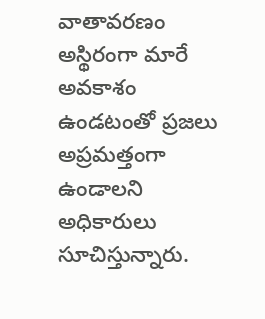వాతావరణం అస్థిరంగా మారే అవకాశం ఉండటంతో ప్రజలు అప్రమత్తంగా ఉండాలని అధికారులు సూచిస్తున్నారు.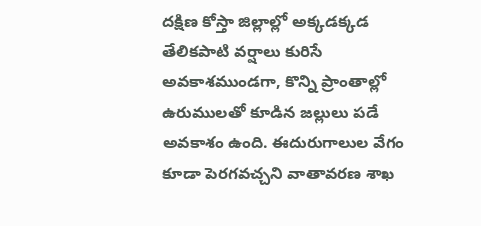దక్షిణ కోస్తా జిల్లాల్లో అక్కడక్కడ తేలికపాటి వర్షాలు కురిసే అవకాశముండగా, కొన్ని ప్రాంతాల్లో ఉరుములతో కూడిన జల్లులు పడే అవకాశం ఉంది. ఈదురుగాలుల వేగం కూడా పెరగవచ్చని వాతావరణ శాఖ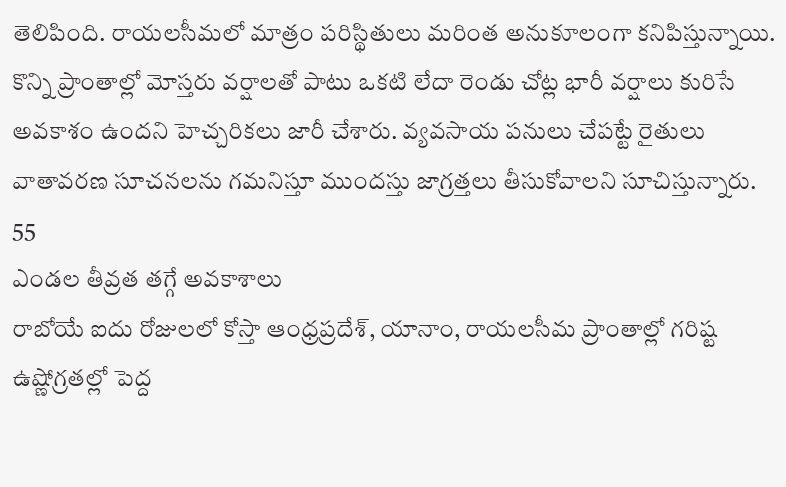తెలిపింది. రాయలసీమలో మాత్రం పరిస్థితులు మరింత అనుకూలంగా కనిపిస్తున్నాయి. కొన్ని ప్రాంతాల్లో మోస్తరు వర్షాలతో పాటు ఒకటి లేదా రెండు చోట్ల భారీ వర్షాలు కురిసే అవకాశం ఉందని హెచ్చరికలు జారీ చేశారు. వ్యవసాయ పనులు చేపట్టే రైతులు వాతావరణ సూచనలను గమనిస్తూ ముందస్తు జాగ్రత్తలు తీసుకోవాలని సూచిస్తున్నారు.
55
ఎండల తీవ్రత తగ్గే అవకాశాలు
రాబోయే ఐదు రోజులలో కోస్తా ఆంధ్రప్రదేశ్, యానాం, రాయలసీమ ప్రాంతాల్లో గరిష్ట ఉష్ణోగ్రతల్లో పెద్ద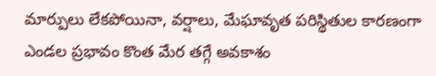మార్పులు లేకపోయినా, వర్షాలు, మేఘావృత పరిస్థితుల కారణంగా ఎండల ప్రభావం కొంత మేర తగ్గే అవకాశం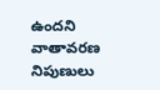ఉందని వాతావరణ నిపుణులు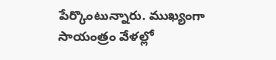పేర్కొంటున్నారు. ముఖ్యంగా సాయంత్రం వేళల్లో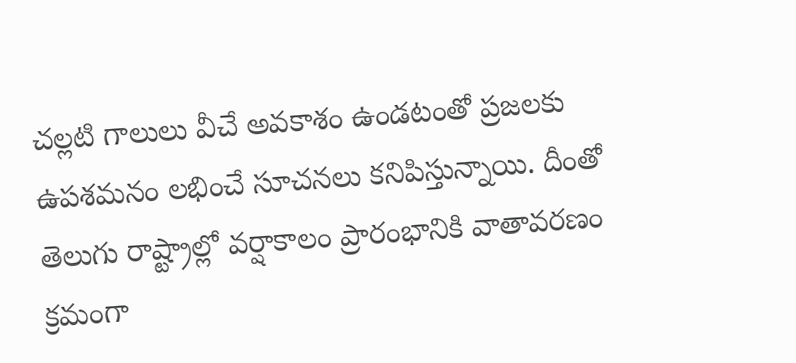చల్లటి గాలులు వీచే అవకాశం ఉండటంతో ప్రజలకు ఉపశమనం లభించే సూచనలు కనిపిస్తున్నాయి. దీంతో తెలుగు రాష్ట్రాల్లో వర్షాకాలం ప్రారంభానికి వాతావరణం క్రమంగా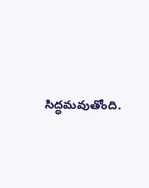సిద్ధమవుతోంది.